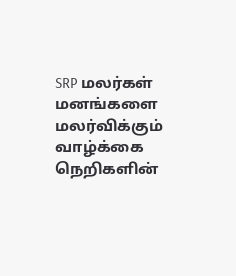SRP மலர்கள்
மனங்களை மலர்விக்கும் வாழ்க்கை நெறிகளின்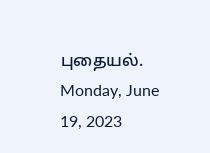புதையல்.
Monday, June 19, 2023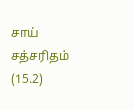சாய் சத்சரிதம் (15.2)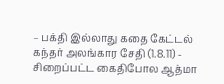– பக்தி இல்லாது கதை கேட்டல்
கந்தர் அலங்கார சேதி (1.8.11) - சிறைப்பட்ட கைதிபோல ஆத்மா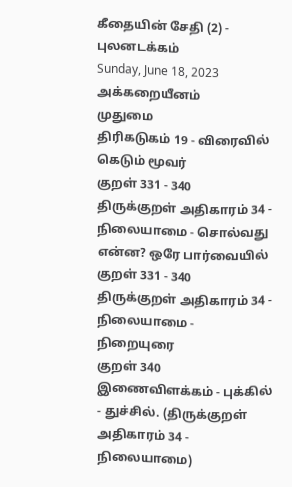கீதையின் சேதி (2) - புலனடக்கம்
Sunday, June 18, 2023
அக்கறையீனம்
முதுமை
திரிகடுகம் 19 - விரைவில் கெடும் மூவர்
குறள் 331 - 340 திருக்குறள் அதிகாரம் 34 - நிலையாமை - சொல்வது என்ன? ஒரே பார்வையில்
குறள் 331 - 340 திருக்குறள் அதிகாரம் 34 - நிலையாமை - நிறையுரை
குறள் 340 இணைவிளக்கம் - புக்கில் - துச்சில். (திருக்குறள் அதிகாரம் 34 - நிலையாமை)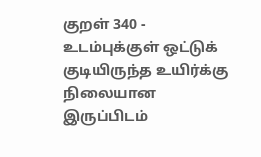குறள் 340 - உடம்புக்குள் ஒட்டுக் குடியிருந்த உயிர்க்கு நிலையான இருப்பிடம்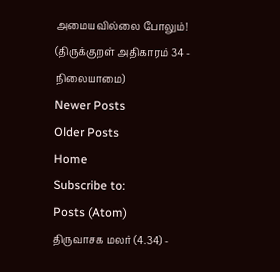அமையவில்லை போலும்! (திருக்குறள் அதிகாரம் 34 - நிலையாமை)
Newer Posts
Older Posts
Home
Subscribe to:
Posts (Atom)
திருவாசக மலர் (4.34) -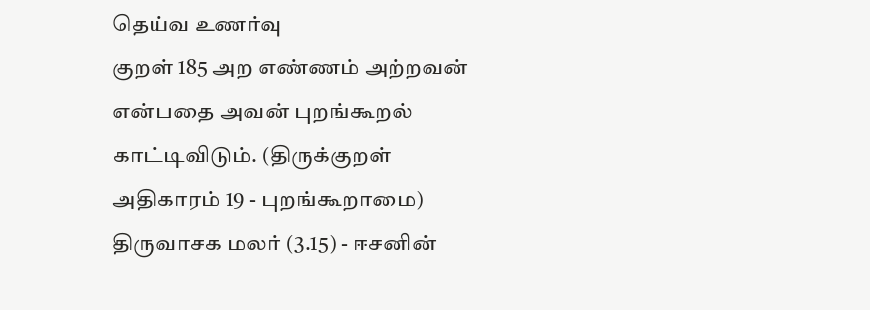தெய்வ உணர்வு
குறள் 185 அற எண்ணம் அற்றவன் என்பதை அவன் புறங்கூறல் காட்டிவிடும். (திருக்குறள் அதிகாரம் 19 - புறங்கூறாமை)
திருவாசக மலர் (3.15) - ஈசனின்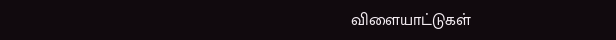விளையாட்டுகள்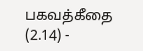பகவத்கீதை (2.14) -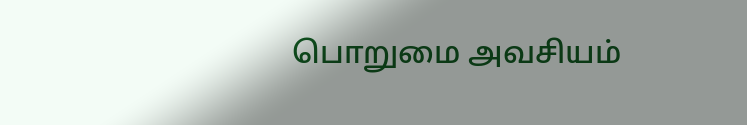பொறுமை அவசியம்